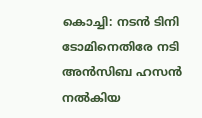കൊച്ചി: നടൻ ടിനി ടോമിനെതിരേ നടി അൻസിബ ഹസൻ നൽകിയ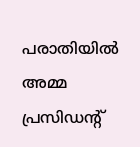പരാതിയിൽ അമ്മ പ്രസിഡന്റ്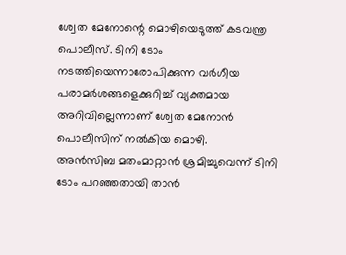ശ്വേത മേനോന്റെ മൊഴിയെടുത്ത് കടവന്ത്ര പൊലീസ്. ടിനി ടോം നടത്തിയെന്നാരോപിക്കുന്ന വർഗീയ പരാമർശങ്ങളെക്കുറിച്ച് വ്യക്തമായ അറിവില്ലെന്നാണ് ശ്വേത മേനോൻ പൊലീസിന് നൽകിയ മൊഴി.
അൻസിബ മതംമാറ്റാൻ ശ്രമിച്ചുവെന്ന് ടിനി ടോം പറഞ്ഞതായി താൻ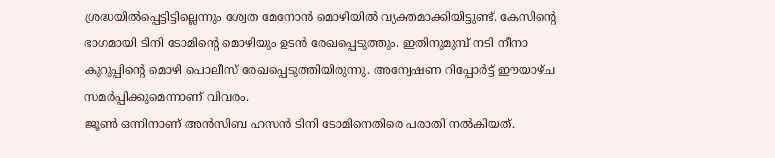ശ്രദ്ധയിൽപ്പെട്ടിട്ടില്ലെന്നും ശ്വേത മേനോൻ മൊഴിയിൽ വ്യക്തമാക്കിയിട്ടുണ്ട്. കേസിന്റെ ഭാഗമായി ടിനി ടോമിന്റെ മൊഴിയും ഉടൻ രേഖപ്പെടുത്തും. ഇതിനുമുമ്പ് നടി നീനാ കുറുപ്പിന്റെ മൊഴി പൊലീസ് രേഖപ്പെടുത്തിയിരുന്നു. അന്വേഷണ റിപ്പോർട്ട് ഈയാഴ്ച സമർപ്പിക്കുമെന്നാണ് വിവരം.
ജൂൺ ഒന്നിനാണ് അൻസിബ ഹസൻ ടിനി ടോമിനെതിരെ പരാതി നൽകിയത്.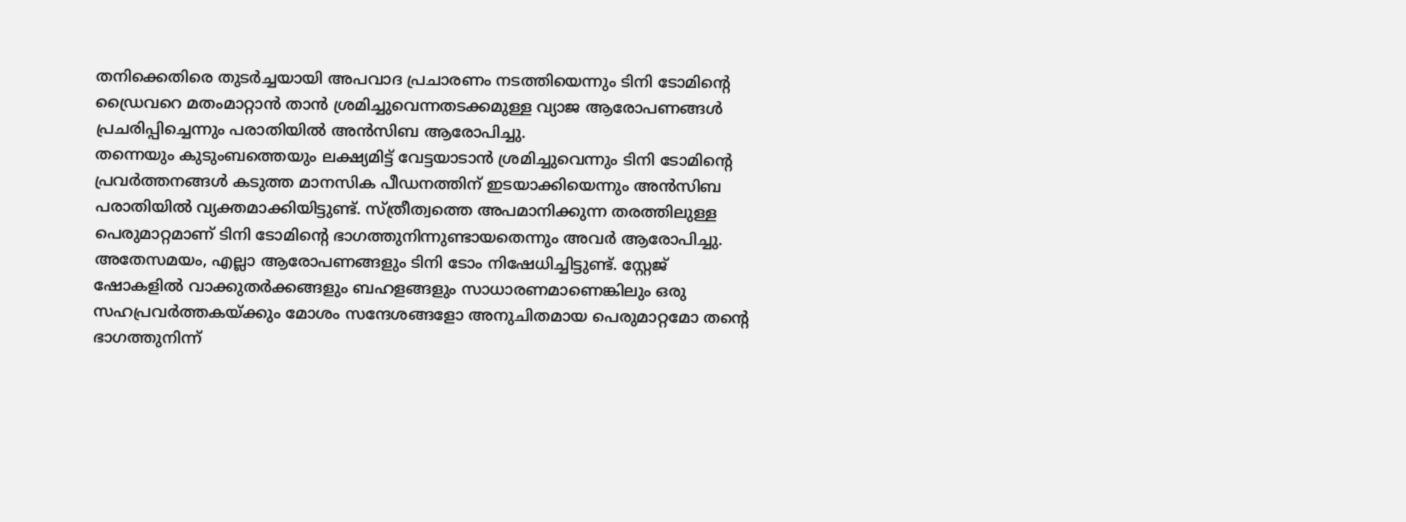തനിക്കെതിരെ തുടർച്ചയായി അപവാദ പ്രചാരണം നടത്തിയെന്നും ടിനി ടോമിന്റെ ഡ്രൈവറെ മതംമാറ്റാൻ താൻ ശ്രമിച്ചുവെന്നതടക്കമുള്ള വ്യാജ ആരോപണങ്ങൾ പ്രചരിപ്പിച്ചെന്നും പരാതിയിൽ അൻസിബ ആരോപിച്ചു.
തന്നെയും കുടുംബത്തെയും ലക്ഷ്യമിട്ട് വേട്ടയാടാൻ ശ്രമിച്ചുവെന്നും ടിനി ടോമിന്റെ പ്രവർത്തനങ്ങൾ കടുത്ത മാനസിക പീഡനത്തിന് ഇടയാക്കിയെന്നും അൻസിബ പരാതിയിൽ വ്യക്തമാക്കിയിട്ടുണ്ട്. സ്ത്രീത്വത്തെ അപമാനിക്കുന്ന തരത്തിലുള്ള പെരുമാറ്റമാണ് ടിനി ടോമിന്റെ ഭാഗത്തുനിന്നുണ്ടായതെന്നും അവർ ആരോപിച്ചു.
അതേസമയം, എല്ലാ ആരോപണങ്ങളും ടിനി ടോം നിഷേധിച്ചിട്ടുണ്ട്. സ്റ്റേജ് ഷോകളിൽ വാക്കുതർക്കങ്ങളും ബഹളങ്ങളും സാധാരണമാണെങ്കിലും ഒരു സഹപ്രവർത്തകയ്ക്കും മോശം സന്ദേശങ്ങളോ അനുചിതമായ പെരുമാറ്റമോ തന്റെ ഭാഗത്തുനിന്ന്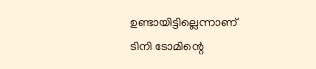ഉണ്ടായിട്ടില്ലെന്നാണ് ടിനി ടോമിന്റെ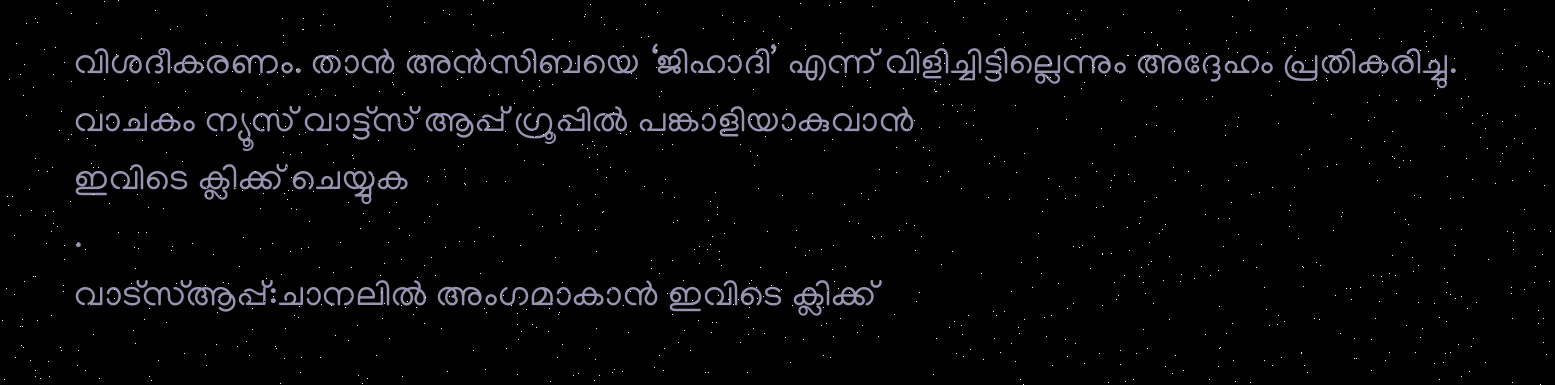വിശദീകരണം. താൻ അൻസിബയെ ‘ജിഹാദി’ എന്ന് വിളിച്ചിട്ടില്ലെന്നും അദ്ദേഹം പ്രതികരിച്ചു.
വാചകം ന്യൂസ് വാട്ട്സ് ആപ്പ് ഗ്രൂപ്പിൽ പങ്കാളിയാകുവാൻ
ഇവിടെ ക്ലിക്ക് ചെയ്യുക
.
വാട്സ്ആപ്പ്:ചാനലിൽ അംഗമാകാൻ ഇവിടെ ക്ലിക്ക്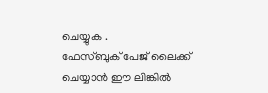ചെയ്യുക .
ഫേസ്ബുക് പേജ് ലൈക്ക് ചെയ്യാൻ ഈ ലിങ്കിൽ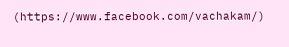(https://www.facebook.com/vachakam/)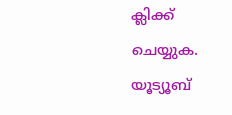ക്ലിക്ക് ചെയ്യുക.
യൂട്യൂബ്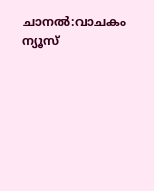ചാനൽ:വാചകം ന്യൂസ്